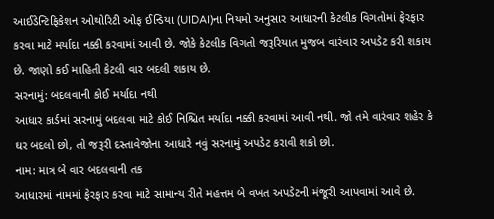આઈડેન્ટિફિકેશન ઓથોરિટી ઓફ ઈન્ડિયા (UIDAI)ના નિયમો અનુસાર આધારની કેટલીક વિગતોમાં ફેરફાર કરવા માટે મર્યાદા નક્કી કરવામાં આવી છે. જોકે કેટલીક વિગતો જરૂરિયાત મુજબ વારંવાર અપડેટ કરી શકાય છે. જાણો કઈ માહિતી કેટલી વાર બદલી શકાય છે.
સરનામું: બદલવાની કોઈ મર્યાદા નથી
આધાર કાર્ડમાં સરનામું બદલવા માટે કોઈ નિશ્ચિત મર્યાદા નક્કી કરવામાં આવી નથી. જો તમે વારંવાર શહેર કે ઘર બદલો છો, તો જરૂરી દસ્તાવેજોના આધારે નવું સરનામું અપડેટ કરાવી શકો છો.
નામ: માત્ર બે વાર બદલવાની તક
આધારમાં નામમાં ફેરફાર કરવા માટે સામાન્ય રીતે મહત્તમ બે વખત અપડેટની મંજૂરી આપવામાં આવે છે.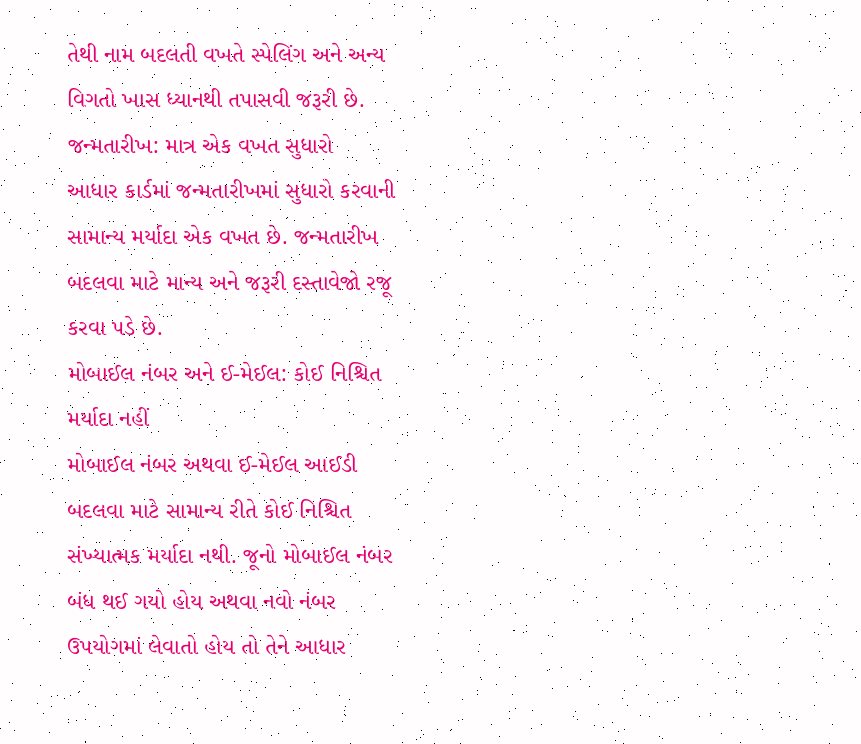તેથી નામ બદલતી વખતે સ્પેલિંગ અને અન્ય વિગતો ખાસ ધ્યાનથી તપાસવી જરૂરી છે.
જન્મતારીખ: માત્ર એક વખત સુધારો
આધાર કાર્ડમાં જન્મતારીખમાં સુધારો કરવાની સામાન્ય મર્યાદા એક વખત છે. જન્મતારીખ બદલવા માટે માન્ય અને જરૂરી દસ્તાવેજો રજૂ કરવા પડે છે.
મોબાઈલ નંબર અને ઈ-મેઈલ: કોઈ નિશ્ચિત મર્યાદા નહીં
મોબાઈલ નંબર અથવા ઈ-મેઈલ આઈડી બદલવા માટે સામાન્ય રીતે કોઈ નિશ્ચિત સંખ્યાત્મક મર્યાદા નથી. જૂનો મોબાઈલ નંબર બંધ થઈ ગયો હોય અથવા નવો નંબર ઉપયોગમાં લેવાતો હોય તો તેને આધાર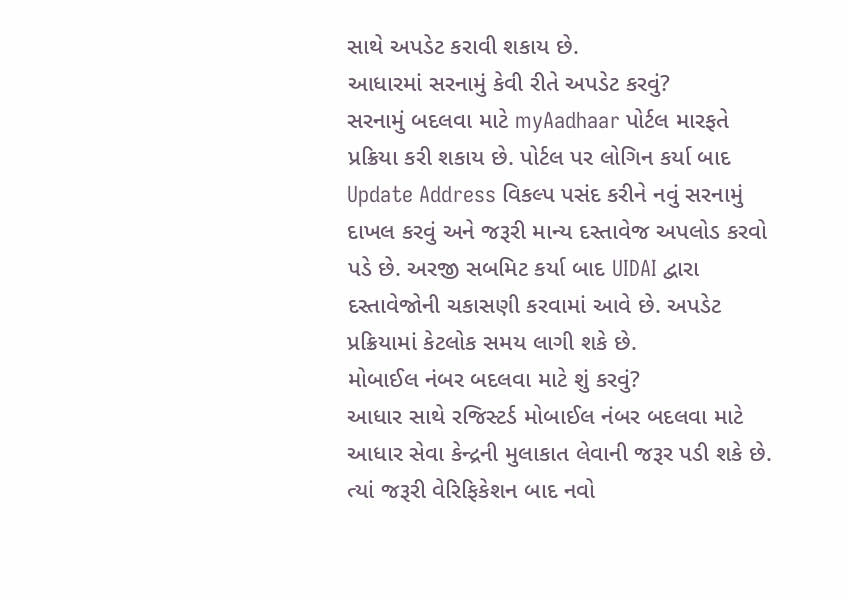સાથે અપડેટ કરાવી શકાય છે.
આધારમાં સરનામું કેવી રીતે અપડેટ કરવું?
સરનામું બદલવા માટે myAadhaar પોર્ટલ મારફતે પ્રક્રિયા કરી શકાય છે. પોર્ટલ પર લોગિન કર્યા બાદ Update Address વિકલ્પ પસંદ કરીને નવું સરનામું દાખલ કરવું અને જરૂરી માન્ય દસ્તાવેજ અપલોડ કરવો પડે છે. અરજી સબમિટ કર્યા બાદ UIDAI દ્વારા દસ્તાવેજોની ચકાસણી કરવામાં આવે છે. અપડેટ પ્રક્રિયામાં કેટલોક સમય લાગી શકે છે.
મોબાઈલ નંબર બદલવા માટે શું કરવું?
આધાર સાથે રજિસ્ટર્ડ મોબાઈલ નંબર બદલવા માટે આધાર સેવા કેન્દ્રની મુલાકાત લેવાની જરૂર પડી શકે છે. ત્યાં જરૂરી વેરિફિકેશન બાદ નવો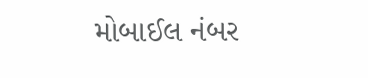મોબાઈલ નંબર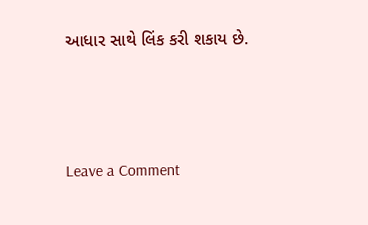આધાર સાથે લિંક કરી શકાય છે.




Leave a Comment